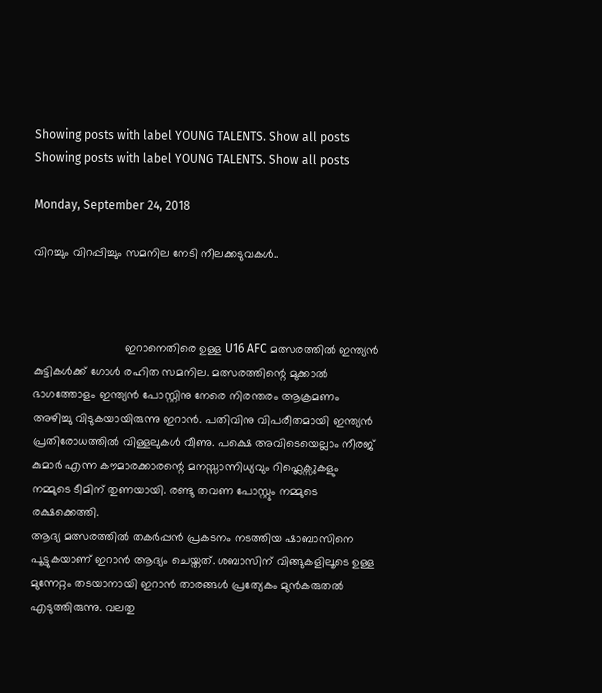Showing posts with label YOUNG TALENTS. Show all posts
Showing posts with label YOUNG TALENTS. Show all posts

Monday, September 24, 2018

വിറച്ചും വിറപ്പിച്ചും സമനില നേടി നീലക്കടുവകൾ..



                            ഇറാനെതിരെ ഉള്ള U16 AFC മത്സരത്തിൽ ഇന്ത്യൻ കുട്ടികൾക്ക് ഗോൾ രഹിത സമനില. മത്സരത്തിന്റെ മുക്കാൽ ഭാഗത്തോളം ഇന്ത്യൻ പോസ്റ്റിനു നേരെ നിരന്തരം ആക്രമണം അഴിച്ചു വിടുകയായിരുന്നു ഇറാൻ. പതിവിനു വിപരീതമായി ഇന്ത്യൻ പ്രതിരോധത്തിൽ വിള്ളലുകൾ വീണു. പക്ഷെ അവിടെയെല്ലാം നീരജ് കുമാർ എന്ന കൗമാരക്കാരന്റെ മനസ്സാന്നിധ്യവും റിഫ്ലെക്സുകളും നമ്മുടെ ടീമിന് തുണയായി. രണ്ടു തവണ പോസ്റ്റും നമ്മുടെ രക്ഷക്കെത്തി.
ആദ്യ മത്സരത്തിൽ തകർപ്പൻ പ്രകടനം നടത്തിയ ഷാബാസിനെ പൂട്ടുകയാണ് ഇറാൻ ആദ്യം ചെയ്തത്. ശബാസിന് വിങ്ങുകളിലൂടെ ഉള്ള മുന്നേറ്റം തടയാനായി ഇറാൻ താരങ്ങൾ പ്രത്യേകം മുൻകരുതൽ എടുത്തിരുന്നു. വലതു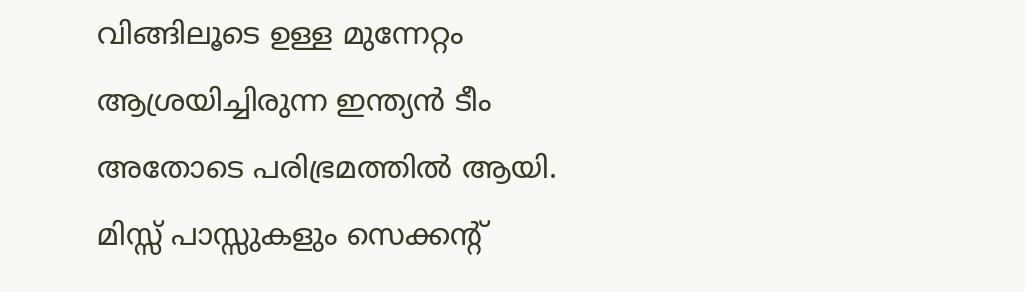വിങ്ങിലൂടെ ഉള്ള മുന്നേറ്റം ആശ്രയിച്ചിരുന്ന ഇന്ത്യൻ ടീം അതോടെ പരിഭ്രമത്തിൽ ആയി. മിസ്സ്‌ പാസ്സുകളും സെക്കന്റ്‌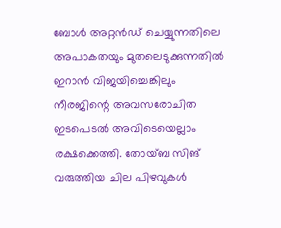ബോൾ അറ്റൻഡ് ചെയ്യുന്നതിലെ അപാകതയും മുതലെടുക്കുന്നതിൽ ഇറാൻ വിജയിച്ചെങ്കിലും നീരജിന്റെ അവസരോചിത ഇടപെടൽ അവിടെയെല്ലാം രക്ഷക്കെത്തി. തോയ്‌ബ സിങ് വരുത്തിയ ചില പിഴവുകൾ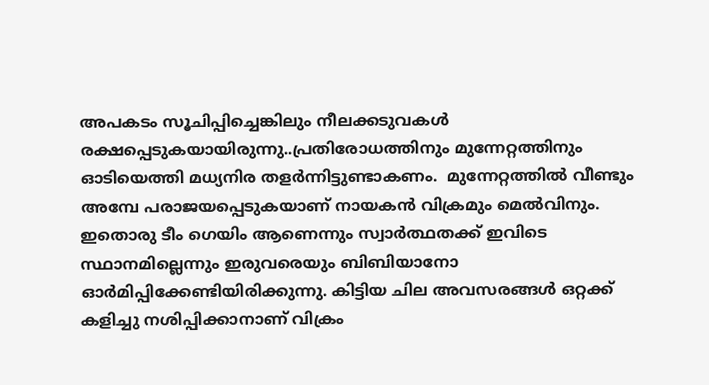അപകടം സൂചിപ്പിച്ചെങ്കിലും നീലക്കടുവകൾ രക്ഷപ്പെടുകയായിരുന്നു..പ്രതിരോധത്തിനും മുന്നേറ്റത്തിനും ഓടിയെത്തി മധ്യനിര തളർന്നിട്ടുണ്ടാകണം.  മുന്നേറ്റത്തിൽ വീണ്ടും അമ്പേ പരാജയപ്പെടുകയാണ് നായകൻ വിക്രമും മെൽവിനും. ഇതൊരു ടീം ഗെയിം ആണെന്നും സ്വാർത്ഥതക്ക് ഇവിടെ സ്ഥാനമില്ലെന്നും ഇരുവരെയും ബിബിയാനോ ഓർമിപ്പിക്കേണ്ടിയിരിക്കുന്നു. കിട്ടിയ ചില അവസരങ്ങൾ ഒറ്റക്ക് കളിച്ചു നശിപ്പിക്കാനാണ് വിക്രം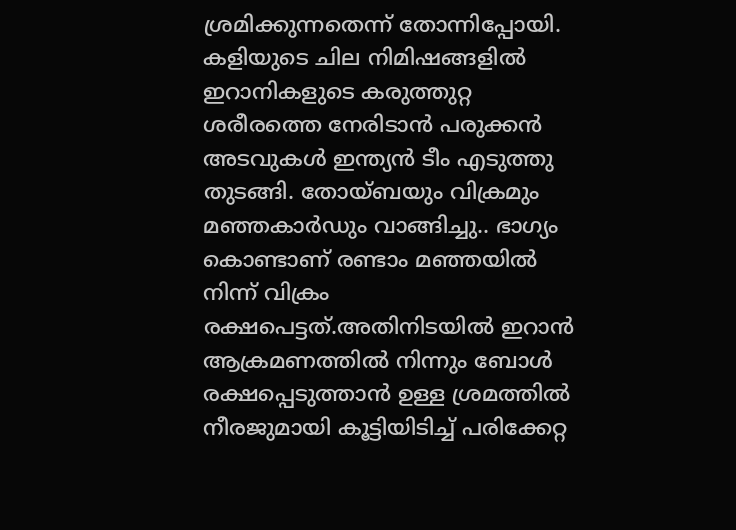ശ്രമിക്കുന്നതെന്ന് തോന്നിപ്പോയി.
കളിയുടെ ചില നിമിഷങ്ങളിൽ ഇറാനികളുടെ കരുത്തുറ്റ ശരീരത്തെ നേരിടാൻ പരുക്കൻ അടവുകൾ ഇന്ത്യൻ ടീം എടുത്തു തുടങ്ങി. തോയ്‌ബയും വിക്രമും മഞ്ഞകാർഡും വാങ്ങിച്ചു.. ഭാഗ്യം കൊണ്ടാണ് രണ്ടാം മഞ്ഞയിൽ നിന്ന് വിക്രം രക്ഷപെട്ടത്.അതിനിടയിൽ ഇറാൻ ആക്രമണത്തിൽ നിന്നും ബോൾ രക്ഷപ്പെടുത്താൻ ഉള്ള ശ്രമത്തിൽ നീരജുമായി കൂട്ടിയിടിച്ച് പരിക്കേറ്റ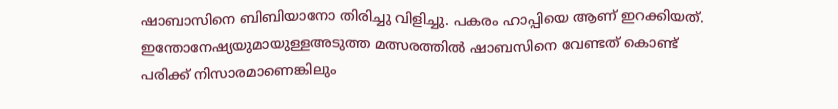ഷാബാസിനെ ബിബിയാനോ തിരിച്ചു വിളിച്ചു. പകരം ഹാപ്പിയെ ആണ് ഇറക്കിയത്. ഇന്തോനേഷ്യയുമായുള്ളഅടുത്ത മത്സരത്തിൽ ഷാബസിനെ വേണ്ടത് കൊണ്ട് പരിക്ക് നിസാരമാണെങ്കിലും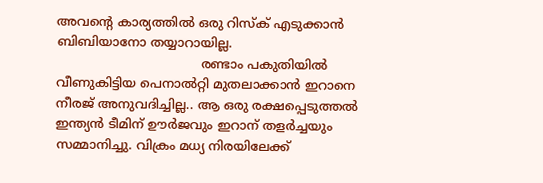അവന്റെ കാര്യത്തിൽ ഒരു റിസ്ക് എടുക്കാൻ ബിബിയാനോ തയ്യാറായില്ല.
                                    രണ്ടാം പകുതിയിൽ വീണുകിട്ടിയ പെനാൽറ്റി മുതലാക്കാൻ ഇറാനെ നീരജ് അനുവദിച്ചില്ല.. ആ ഒരു രക്ഷപ്പെടുത്തൽ ഇന്ത്യൻ ടീമിന് ഊർജവും ഇറാന് തളർച്ചയും സമ്മാനിച്ചു. വിക്രം മധ്യ നിരയിലേക്ക്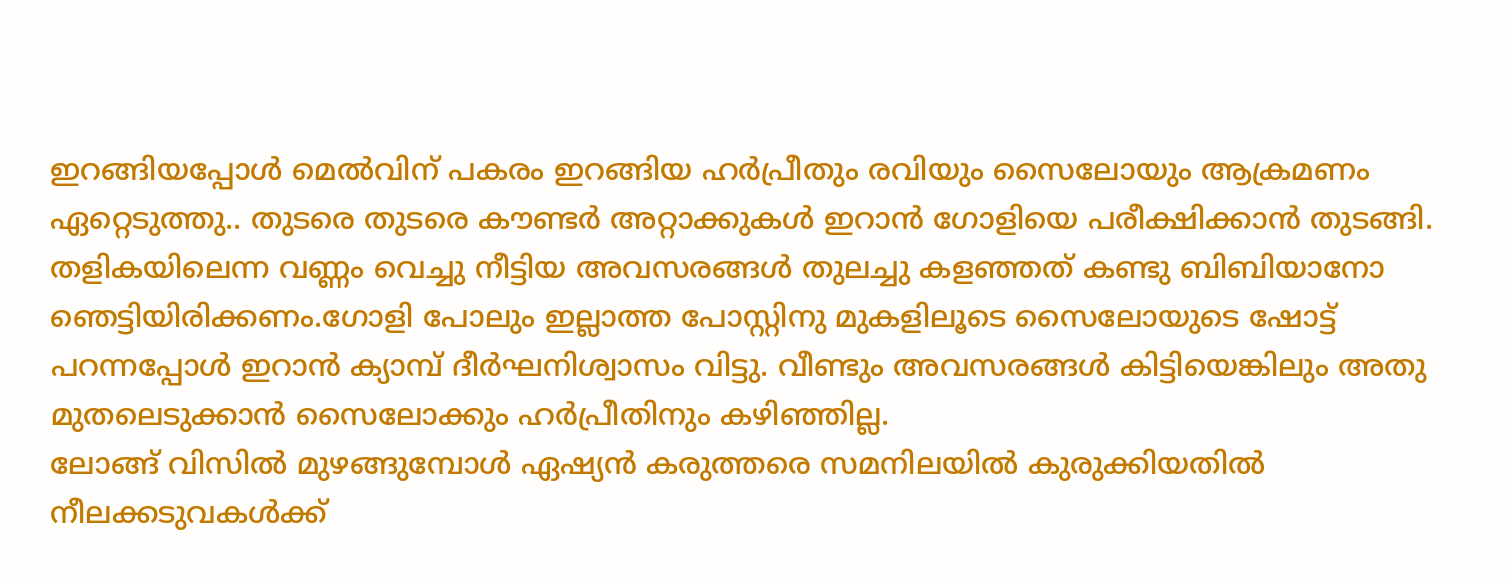ഇറങ്ങിയപ്പോൾ മെൽവിന് പകരം ഇറങ്ങിയ ഹർപ്രീതും രവിയും സൈലോയും ആക്രമണം ഏറ്റെടുത്തു.. തുടരെ തുടരെ കൗണ്ടർ അറ്റാക്കുകൾ ഇറാൻ ഗോളിയെ പരീക്ഷിക്കാൻ തുടങ്ങി. തളികയിലെന്ന വണ്ണം വെച്ചു നീട്ടിയ അവസരങ്ങൾ തുലച്ചു കളഞ്ഞത് കണ്ടു ബിബിയാനോ ഞെട്ടിയിരിക്കണം.ഗോളി പോലും ഇല്ലാത്ത പോസ്റ്റിനു മുകളിലൂടെ സൈലോയുടെ ഷോട്ട് പറന്നപ്പോൾ ഇറാൻ ക്യാമ്പ് ദീർഘനിശ്വാസം വിട്ടു. വീണ്ടും അവസരങ്ങൾ കിട്ടിയെങ്കിലും അതു മുതലെടുക്കാൻ സൈലോക്കും ഹർപ്രീതിനും കഴിഞ്ഞില്ല.
ലോങ്ങ്‌ വിസിൽ മുഴങ്ങുമ്പോൾ ഏഷ്യൻ കരുത്തരെ സമനിലയിൽ കുരുക്കിയതിൽ നീലക്കടുവകൾക്ക്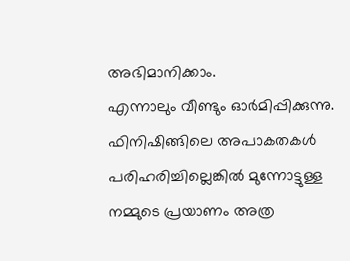അഭിമാനിക്കാം.
എന്നാലും വീണ്ടും ഓർമിപ്പിക്കുന്നു. ഫിനിഷിങ്ങിലെ അപാകതകൾ പരിഹരിച്ചില്ലെങ്കിൽ മുന്നോട്ടുള്ള നമ്മുടെ പ്രയാണം അത്ര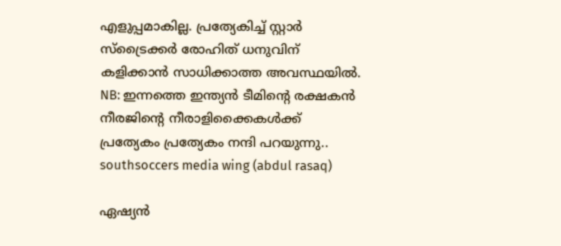എളുപ്പമാകില്ല. പ്രത്യേകിച്ച് സ്റ്റാർ സ്‌ട്രൈക്കർ രോഹിത് ധനുവിന് കളിക്കാൻ സാധിക്കാത്ത അവസ്ഥയിൽ.
NB: ഇന്നത്തെ ഇന്ത്യൻ ടീമിന്റെ രക്ഷകൻ നീരജിന്റെ നീരാളിക്കൈകൾക്ക് പ്രത്യേകം പ്രത്യേകം നന്ദി പറയുന്നു..
southsoccers media wing (abdul rasaq)

ഏഷ്യൻ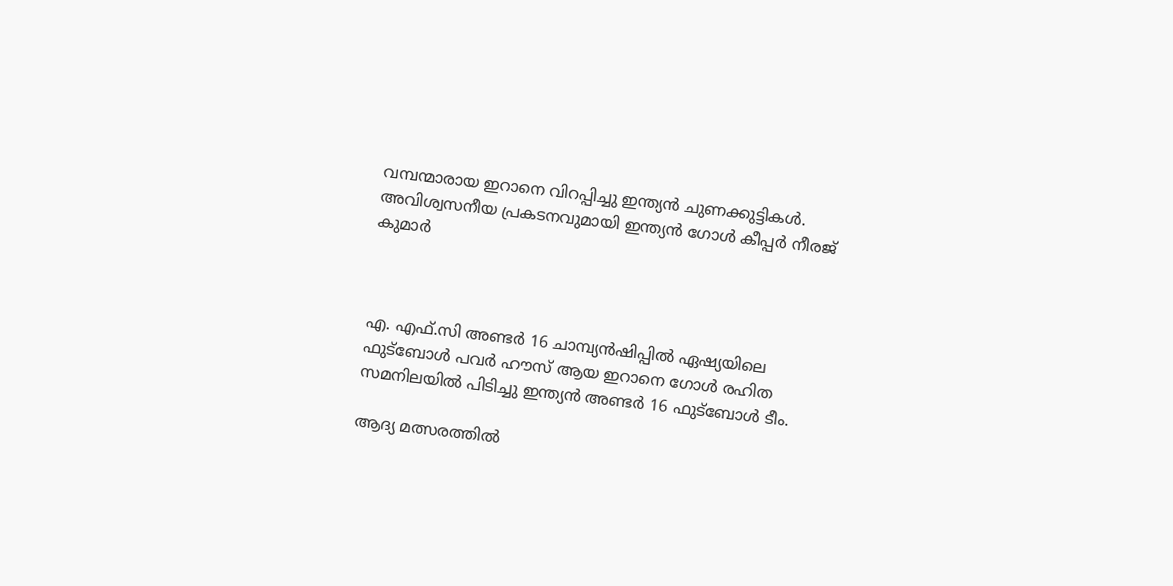വമ്പന്മാരായ ഇറാനെ വിറപ്പിച്ചു ഇന്ത്യൻ ചുണക്കുട്ടികൾ. അവിശ്വസനീയ പ്രകടനവുമായി ഇന്ത്യൻ ഗോൾ കീപ്പർ നീരജ് കുമാർ



എ. എഫ്.സി അണ്ടർ 16 ചാമ്പ്യൻഷിപ്പിൽ ഏഷ്യയിലെ ഫുട്‌ബോൾ പവർ ഹൗസ് ആയ ഇറാനെ ഗോൾ രഹിത സമനിലയിൽ പിടിച്ചു ഇന്ത്യൻ അണ്ടർ 16 ഫുട്‌ബോൾ ടീം.

ആദ്യ മത്സരത്തിൽ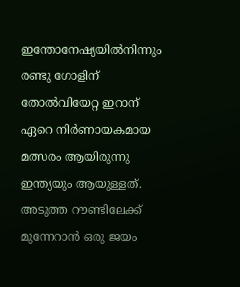ഇന്തോനേഷ്യയിൽനിന്നും രണ്ടു ഗോളിന് തോൽവിയേറ്റ ഇറാന് ഏറെ നിർണായകമായ മത്സരം ആയിരുന്നു ഇന്ത്യയും ആയുള്ളത്. അടുത്ത റൗണ്ടിലേക്ക് മുന്നേറാൻ ഒരു ജയം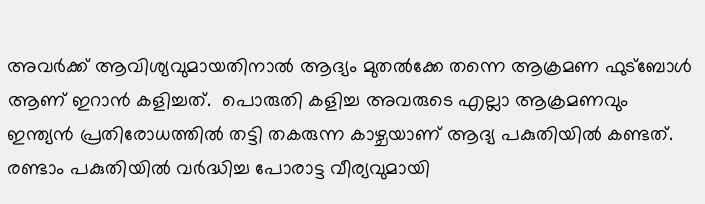അവർക്ക് ആവിശ്യവുമായതിനാൽ ആദ്യം മുതൽക്കേ തന്നെ ആക്രമണ ഫുട്‌ബോൾ ആണ് ഇറാൻ കളിച്ചത്.  പൊരുതി കളിച്ച അവരുടെ എല്ലാ ആക്രമണവും ഇന്ത്യൻ പ്രതിരോധത്തിൽ തട്ടി തകരുന്ന കാഴ്ചയാണ് ആദ്യ പകുതിയിൽ കണ്ടത്. രണ്ടാം പകുതിയിൽ വർദ്ധിച്ച പോരാട്ട വീര്യവുമായി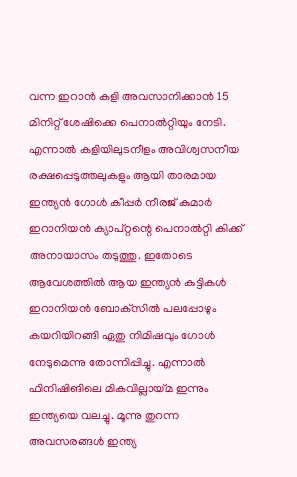വന്ന ഇറാൻ കളി അവസാനിക്കാൻ 15 മിനിറ്റ് ശേഷിക്കെ പെനാൽറ്റിയും നേടി.
എന്നാൽ കളിയിലുടനീളം അവിശ്വസനീയ രക്ഷപ്പെടുത്തലുകളും ആയി താരമായ ഇന്ത്യൻ ഗോൾ കീപ്പർ നീരജ് കുമാർ  ഇറാനിയൻ ക്യാപ്റ്റന്റെ പെനാൽറ്റി കിക്ക് അനായാസം തടുത്തു. ഇതോടെ ആവേശത്തിൽ ആയ ഇന്ത്യൻ കുട്ടികൾ ഇറാനിയൻ ബോക്‌സിൽ പലപ്പോഴും കയറിയിറങ്ങി ഏതു നിമിഷവും ഗോൾ നേടുമെന്നു തോന്നിപ്പിച്ചു. എന്നാൽ ഫിനിഷിങിലെ മികവില്ലായ്മ ഇന്നും ഇന്ത്യയെ വലച്ചു. മൂന്നു തുറന്ന അവസരങ്ങൾ ഇന്ത്യ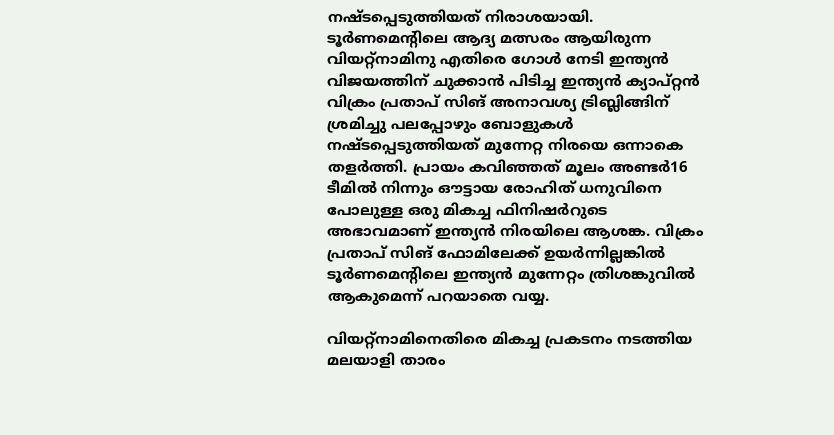നഷ്ടപ്പെടുത്തിയത് നിരാശയായി. ടൂർണമെന്റിലെ ആദ്യ മത്സരം ആയിരുന്ന വിയറ്റ്‌നാമിനു എതിരെ ഗോൾ നേടി ഇന്ത്യൻ വിജയത്തിന് ചുക്കാൻ പിടിച്ച ഇന്ത്യൻ ക്യാപ്റ്റൻ വിക്രം പ്രതാപ് സിങ് അനാവശ്യ ട്രിബ്ലിങ്ങിന് ശ്രമിച്ചു പലപ്പോഴും ബോളുകൾ നഷ്ടപ്പെടുത്തിയത് മുന്നേറ്റ നിരയെ ഒന്നാകെ തളർത്തി. പ്രായം കവിഞ്ഞത് മൂലം അണ്ടർ16 ടീമിൽ നിന്നും ഔട്ടായ രോഹിത് ധനുവിനെ പോലുള്ള ഒരു മികച്ച ഫിനിഷർറുടെ അഭാവമാണ് ഇന്ത്യൻ നിരയിലെ ആശങ്ക. വിക്രം പ്രതാപ് സിങ് ഫോമിലേക്ക് ഉയർന്നില്ലങ്കിൽ ടൂർണമെന്റിലെ ഇന്ത്യൻ മുന്നേറ്റം ത്രിശങ്കുവിൽ ആകുമെന്ന് പറയാതെ വയ്യ.

വിയറ്റ്‌നാമിനെതിരെ മികച്ച പ്രകടനം നടത്തിയ മലയാളി താരം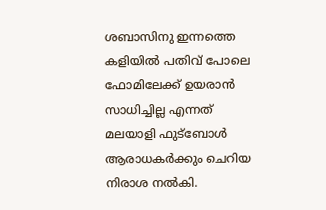ശബാസിനു ഇന്നത്തെ കളിയിൽ പതിവ് പോലെ ഫോമിലേക്ക് ഉയരാൻ സാധിച്ചില്ല എന്നത് മലയാളി ഫുട്‌ബോൾ ആരാധകർക്കും ചെറിയ നിരാശ നൽകി.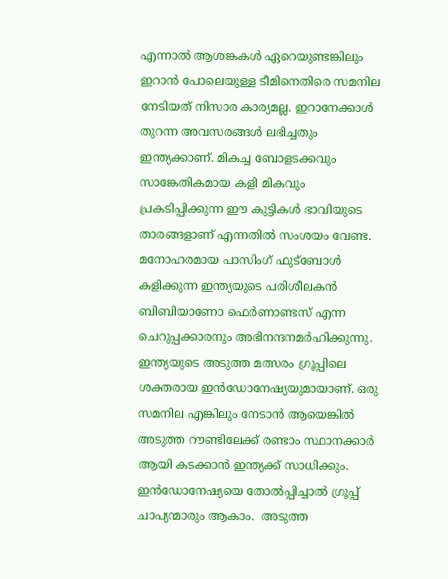എന്നാൽ ആശങ്കകൾ ഏറെയുണ്ടങ്കിലും ഇറാൻ പോലെയുള്ള ടീമിനെതിരെ സമനില നേടിയത് നിസാര കാര്യമല്ല. ഇറാനേക്കാൾ തുറന്ന അവസരങ്ങൾ ലഭിച്ചതും ഇന്ത്യക്കാണ്. മികച്ച ബോളടക്കവും സാങ്കേതികമായ കളി മികവും  പ്രകടിപ്പിക്കുന്ന ഈ കുട്ടികൾ ഭാവിയുടെ താരങ്ങളാണ് എന്നതിൽ സംശയം വേണ്ട. മനോഹരമായ പാസിംഗ് ഫുട്‌ബോൾ കളിക്കുന്ന ഇന്ത്യയുടെ പരിശീലകൻ ബിബിയാണോ ഫെർണാണ്ടസ് എന്ന ചെറുപ്പക്കാരനും അഭിനന്ദനമർഹിക്കുന്നു.  ഇന്ത്യയുടെ അടുത്ത മത്സരം ഗ്രൂപ്പിലെ ശക്തരായ ഇൻഡോനേഷ്യയുമായാണ്. ഒരു സമനില എങ്കിലും നേടാൻ ആയെങ്കിൽ അടുത്ത റൗണ്ടിലേക്ക് രണ്ടാം സ്ഥാനക്കാർ ആയി കടക്കാൻ ഇന്ത്യക്ക് സാധിക്കും. ഇൻഡോനേഷ്യയെ തോൽപ്പിച്ചാൽ ഗ്രൂപ്പ് ചാപ്യന്മാരും ആകാം.  അടുത്ത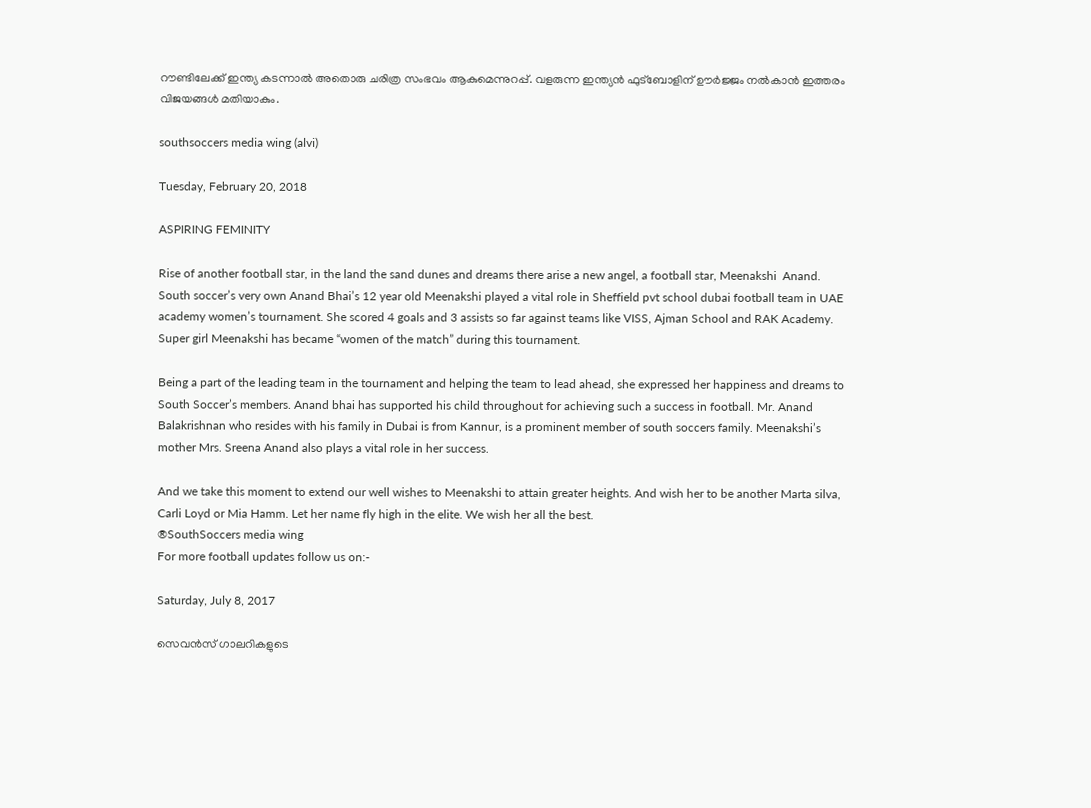റൗണ്ടിലേക്ക് ഇന്ത്യ കടന്നാൽ അതൊരു ചരിത്ര സംഭവം ആകുമെന്നുറപ്പ്. വളരുന്ന ഇന്ത്യൻ ഫുട്‌ബോളിന് ഊർജ്ജം നൽകാൻ ഇത്തരം വിജയങ്ങൾ മതിയാകും.

southsoccers media wing (alvi)

Tuesday, February 20, 2018

ASPIRING FEMINITY

Rise of another football star, in the land the sand dunes and dreams there arise a new angel, a football star, Meenakshi  Anand. South soccer’s very own Anand Bhai’s 12 year old Meenakshi played a vital role in Sheffield pvt school dubai football team in UAE academy women’s tournament. She scored 4 goals and 3 assists so far against teams like VISS, Ajman School and RAK Academy. Super girl Meenakshi has became “women of the match” during this tournament.

Being a part of the leading team in the tournament and helping the team to lead ahead, she expressed her happiness and dreams to South Soccer’s members. Anand bhai has supported his child throughout for achieving such a success in football. Mr. Anand Balakrishnan who resides with his family in Dubai is from Kannur, is a prominent member of south soccers family. Meenakshi’s mother Mrs. Sreena Anand also plays a vital role in her success.

And we take this moment to extend our well wishes to Meenakshi to attain greater heights. And wish her to be another Marta silva, Carli Loyd or Mia Hamm. Let her name fly high in the elite. We wish her all the best.
®SouthSoccers media wing
For more football updates follow us on:-

Saturday, July 8, 2017

സെവൻസ് ഗാലറികളുടെ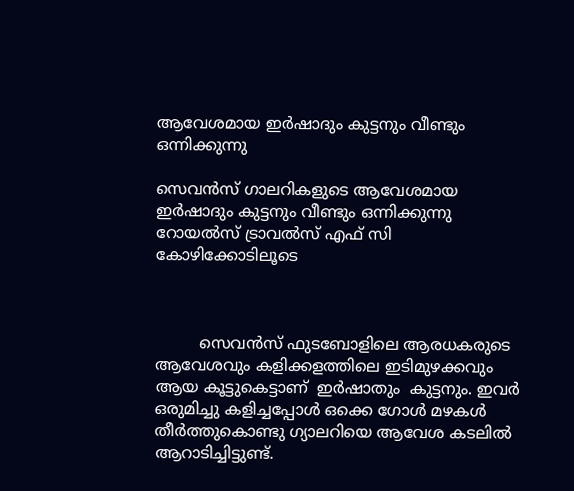ആവേശമായ ഇർഷാദും കുട്ടനും വീണ്ടും ഒന്നിക്കുന്നു

സെവൻസ് ഗാലറികളുടെ ആവേശമായ ഇർഷാദും കുട്ടനും വീണ്ടും ഒന്നിക്കുന്നു റോയൽസ് ട്രാവൽസ് എഫ് സി കോഴിക്കോടിലൂടെ



         സെവൻസ് ഫുടബോളിലെ ആരധകരുടെ ആവേശവും കളിക്കളത്തിലെ ഇടിമുഴക്കവും ആയ കൂട്ടുകെട്ടാണ്  ഇർഷാതും  കുട്ടനും. ഇവർ ഒരുമിച്ചു കളിച്ചപ്പോൾ ഒക്കെ ഗോൾ മഴകൾ തീർത്തുകൊണ്ടു ഗ്യാലറിയെ ആവേശ കടലിൽ ആറാടിച്ചിട്ടുണ്ട്.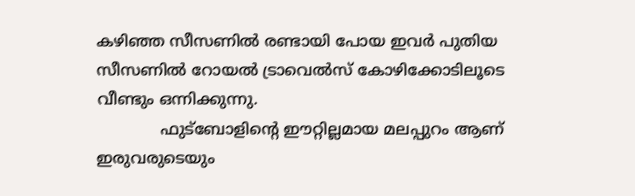കഴിഞ്ഞ സീസണിൽ രണ്ടായി പോയ ഇവർ പുതിയ സീസണിൽ റോയൽ ട്രാവെൽസ് കോഴിക്കോടിലൂടെ വീണ്ടും ഒന്നിക്കുന്നു.
             ഫുട്‍ബോളിന്റെ ഈറ്റില്ലമായ മലപ്പുറം ആണ് ഇരുവരുടെയും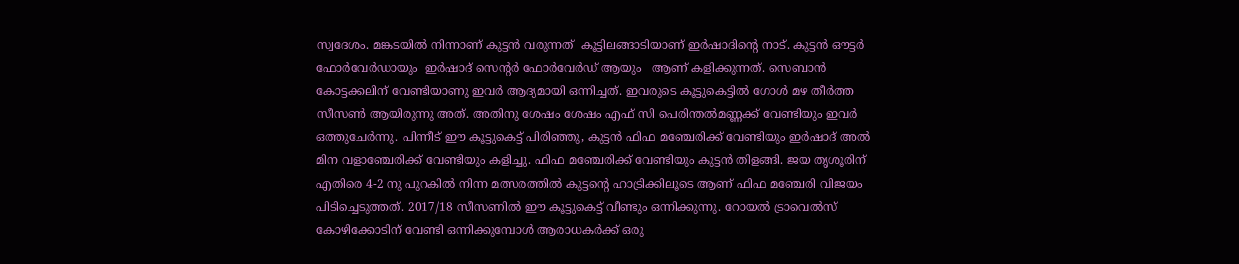സ്വദേശം. മങ്കടയിൽ നിന്നാണ് കുട്ടൻ വരുന്നത്  കൂട്ടിലങ്ങാടിയാണ് ഇർഷാദിന്റെ നാട്. കുട്ടൻ ഔട്ടർ ഫോർവേർഡായും  ഇർഷാദ് സെന്റർ ഫോർവേർഡ് ആയും   ആണ് കളിക്കുന്നത്. സെബാൻ കോട്ടക്കലിന് വേണ്ടിയാണു ഇവർ ആദ്യമായി ഒന്നിച്ചത്. ഇവരുടെ കൂട്ടുകെട്ടിൽ ഗോൾ മഴ തീർത്ത സീസൺ ആയിരുന്നു അത്. അതിനു ശേഷം ശേഷം എഫ് സി പെരിന്തൽമണ്ണക്ക് വേണ്ടിയും ഇവർ ഒത്തുചേർന്നു. പിന്നീട് ഈ കൂട്ടുകെട്ട് പിരിഞ്ഞു, കുട്ടൻ ഫിഫ മഞ്ചേരിക്ക് വേണ്ടിയും ഇർഷാദ് അൽ മിന വളാഞ്ചേരിക്ക് വേണ്ടിയും കളിച്ചു. ഫിഫ മഞ്ചേരിക്ക് വേണ്ടിയും കുട്ടൻ തിളങ്ങി. ജയ തൃശൂരിന് എതിരെ 4-2 നു പുറകിൽ നിന്ന മത്സരത്തിൽ കുട്ടന്റെ ഹാട്രിക്കിലൂടെ ആണ് ഫിഫ മഞ്ചേരി വിജയം പിടിച്ചെടുത്തത്. 2017/18 സീസണിൽ ഈ കൂട്ടുകെട്ട് വീണ്ടും ഒന്നിക്കുന്നു. റോയൽ ട്രാവെൽസ് കോഴിക്കോടിന് വേണ്ടി ഒന്നിക്കുമ്പോൾ ആരാധകർക്ക് ഒരു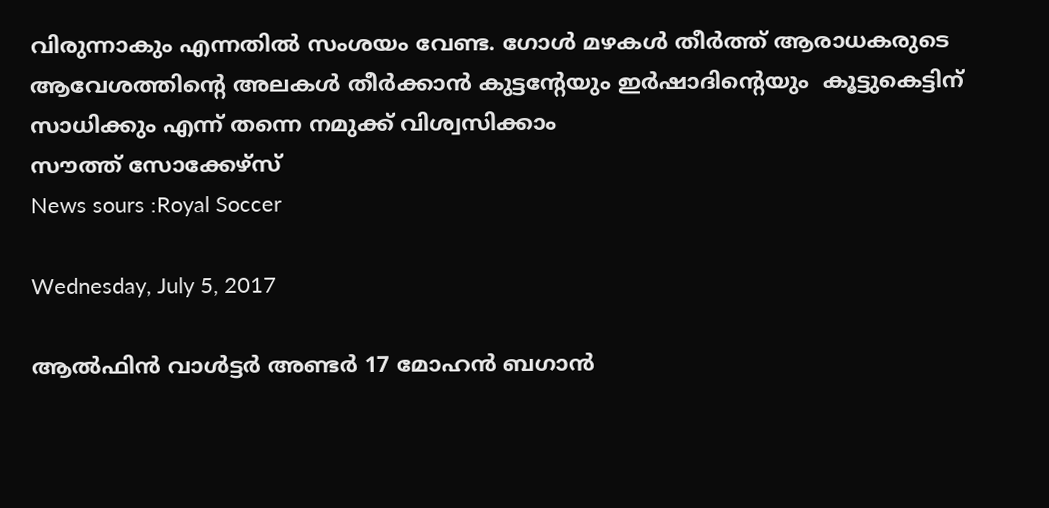വിരുന്നാകും എന്നതിൽ സംശയം വേണ്ട. ഗോൾ മഴകൾ തീർത്ത് ആരാധകരുടെ ആവേശത്തിന്റെ അലകൾ തീർക്കാൻ കുട്ടന്റേയും ഇർഷാദിന്റെയും  കൂട്ടുകെട്ടിന് സാധിക്കും എന്ന് തന്നെ നമുക്ക് വിശ്വസിക്കാം
സൗത്ത് സോക്കേഴ്‌സ്
News sours :Royal Soccer

Wednesday, July 5, 2017

ആൽഫിൻ വാൾട്ടർ അണ്ടർ 17 മോഹൻ ബഗാൻ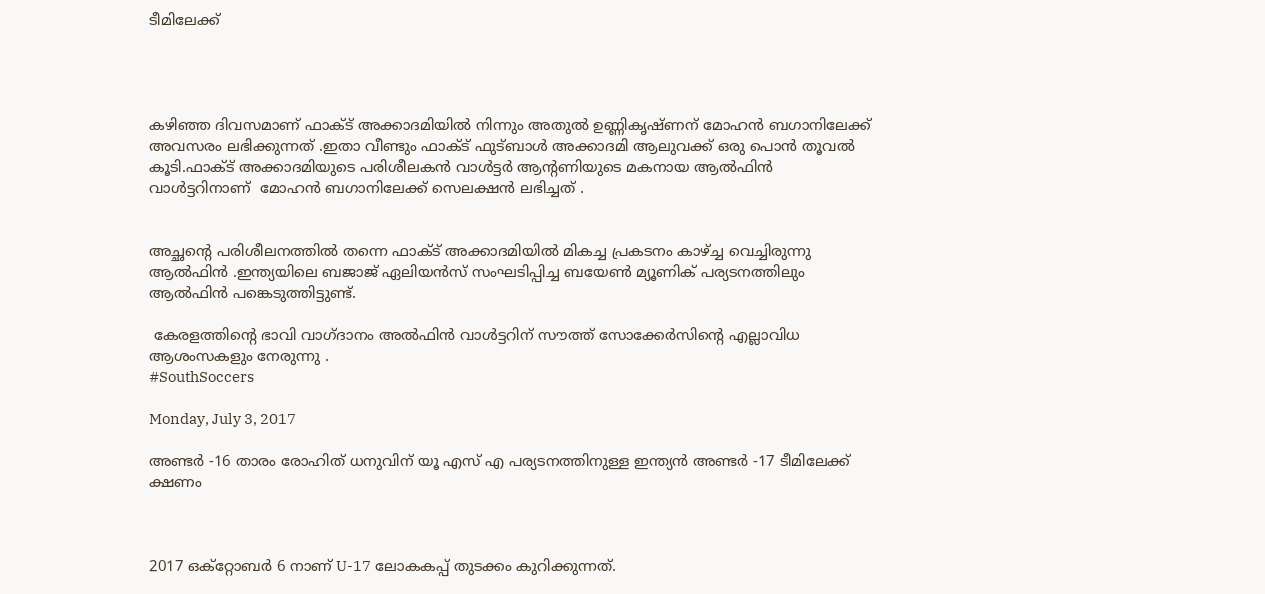ടീമിലേക്ക്




കഴിഞ്ഞ ദിവസമാണ് ഫാക്ട് അക്കാദമിയിൽ നിന്നും അതുൽ ഉണ്ണികൃഷ്ണന് മോഹൻ ബഗാനിലേക്ക് അവസരം ലഭിക്കുന്നത് .ഇതാ വീണ്ടും ഫാക്ട് ഫുട്ബാൾ അക്കാദമി ആലുവക്ക് ഒരു പൊൻ തൂവൽ കൂടി.ഫാക്ട് അക്കാദമിയുടെ പരിശീലകൻ വാൾട്ടർ ആന്റണിയുടെ മകനായ ആൽഫിൻ വാൾട്ടറിനാണ്  മോഹൻ ബഗാനിലേക്ക് സെലക്ഷൻ ലഭിച്ചത് .


അച്ഛന്റെ പരിശീലനത്തിൽ തന്നെ ഫാക്ട് അക്കാദമിയിൽ മികച്ച പ്രകടനം കാഴ്ച്ച വെച്ചിരുന്നു ആൽഫിൻ .ഇന്ത്യയിലെ ബജാജ് ഏലിയൻസ് സംഘടിപ്പിച്ച ബയേൺ മ്യൂണിക് പര്യടനത്തിലും ആൽഫിൻ പങ്കെടുത്തിട്ടുണ്ട്.

 കേരളത്തിന്റെ ഭാവി വാഗ്ദാനം അൽഫിൻ വാൾട്ടറിന് സൗത്ത് സോക്കേർസിന്റെ എല്ലാവിധ ആശംസകളും നേരുന്നു .
#SouthSoccers

Monday, July 3, 2017

അണ്ടർ -16 താരം രോഹിത് ധനുവിന് യൂ എസ്‌ എ പര്യടനത്തിനുള്ള ഇന്ത്യൻ അണ്ടർ -17 ടീമിലേക്ക് ക്ഷണം



2017 ഒക്റ്റോബർ 6 നാണ് U-17 ലോകകപ്പ് തുടക്കം കുറിക്കുന്നത്.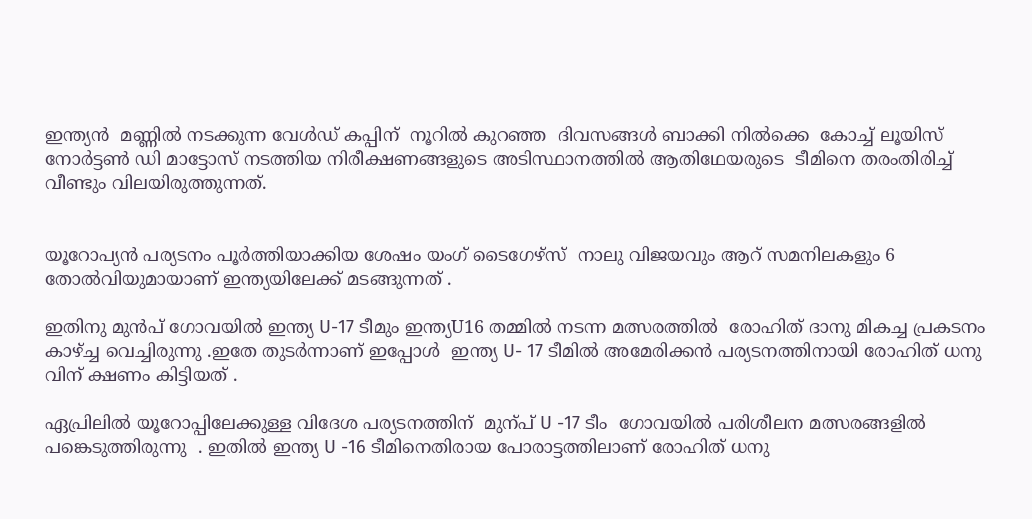ഇന്ത്യൻ  മണ്ണിൽ നടക്കുന്ന വേൾഡ് കപ്പിന്  നൂറിൽ കുറഞ്ഞ  ദിവസങ്ങൾ ബാക്കി നിൽക്കെ  കോച്ച് ലൂയിസ് നോർട്ടൺ ഡി മാട്ടോസ് നടത്തിയ നിരീക്ഷണങ്ങളുടെ അടിസ്ഥാനത്തിൽ ആതിഥേയരുടെ  ടീമിനെ തരംതിരിച്ച് വീണ്ടും വിലയിരുത്തുന്നത്.


യൂറോപ്യൻ പര്യടനം പൂർത്തിയാക്കിയ ശേഷം യംഗ് ടൈഗേഴ്സ്  നാലു വിജയവും ആറ് സമനിലകളും 6 തോൽവിയുമായാണ് ഇന്ത്യയിലേക്ക് മടങ്ങുന്നത് .

ഇതിനു മുൻപ് ഗോവയിൽ ഇന്ത്യ U-17 ടീമും ഇന്ത്യU16 തമ്മിൽ നടന്ന മത്സരത്തിൽ  രോഹിത് ദാനു മികച്ച പ്രകടനം കാഴ്ച്ച വെച്ചിരുന്നു .ഇതേ തുടർന്നാണ് ഇപ്പോൾ  ഇന്ത്യ U- 17 ടീമിൽ അമേരിക്കൻ പര്യടനത്തിനായി രോഹിത് ധനു വിന് ക്ഷണം കിട്ടിയത് .

ഏപ്രിലിൽ യൂറോപ്പിലേക്കുള്ള വിദേശ പര്യടനത്തിന്  മുന്പ് U -17 ടീം  ഗോവയിൽ പരിശീലന മത്സരങ്ങളിൽ പങ്കെടുത്തിരുന്നു  . ഇതിൽ ഇന്ത്യ U -16 ടീമിനെതിരായ പോരാട്ടത്തിലാണ് രോഹിത് ധനു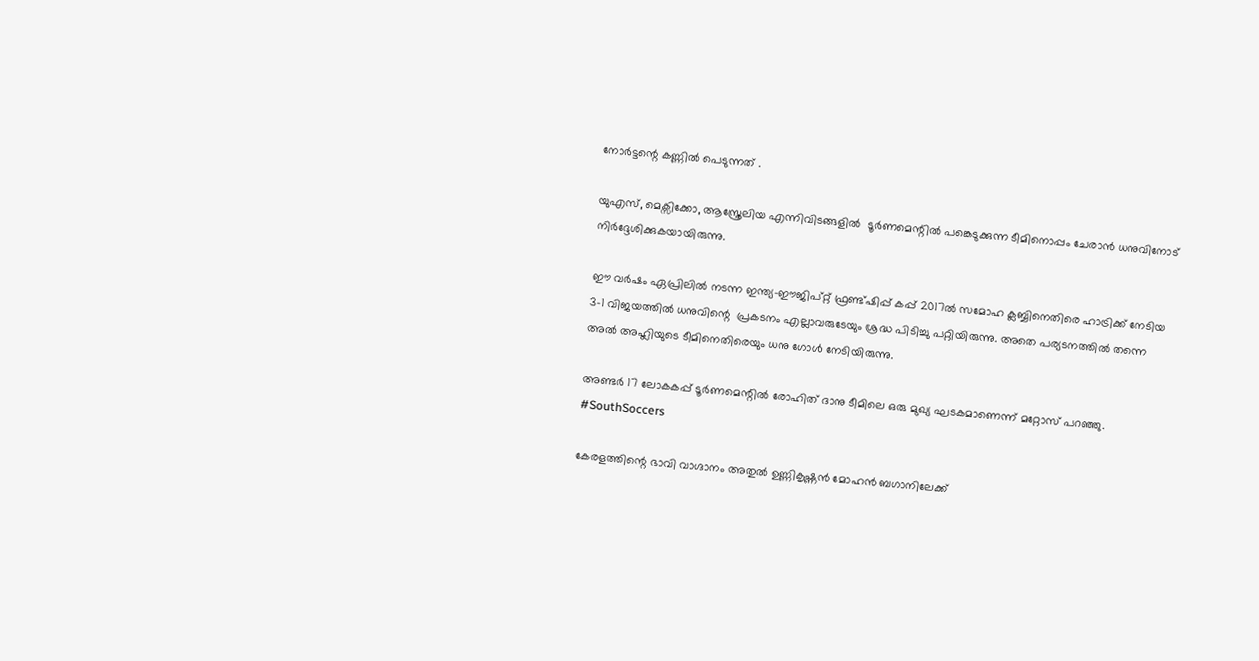നോർട്ടന്റെ കണ്ണിൽ പെടുന്നത് .

യുഎസ്, മെക്സിക്കോ, ആസ്ത്രേലിയ എന്നിവിടങ്ങളിൽ  ടൂർണമെന്റിൽ പങ്കെടുക്കുന്ന ടീമിനൊപ്പം ചേരാൻ ധനുവിനോട് നിർദ്ദേശിക്കുകയായിരുന്നു.

ഈ വർഷം ഏപ്രിലിൽ നടന്ന ഇന്ത്യ-ഈജിപ്റ്റ് ഫ്രണ്ട്ഷിപ്പ് കപ്പ് 2017ൽ സമോഹ ക്ലബ്ബിനെതിരെ ഹാട്രിക്ക് നേടിയ  3-1 വിജയത്തിൽ ധനുവിന്റെ  പ്രകടനം എല്ലാവരുടേയും ശ്രദ്ധ പിടിച്ചു പറ്റിയിരുന്നു. അതെ പര്യടനത്തിൽ തന്നെ അൽ അഹ്ലിയുടെ ടീമിനെതിരെയും ധനു ഗോൾ നേടിയിരുന്നു.

അണ്ടർ 17 ലോകകപ്പ് ടൂർണമെന്റിൽ രോഹിത് ദാനു ടീമിലെ ഒരു മുഖ്യ ഘടകമാണെന്ന് മറ്റോസ് പറഞ്ഞു.
#SouthSoccers

കേരളത്തിന്റെ ഭാവി വാഗ്ദാനം അതുൽ ഉണ്ണികൃഷ്ണൻ മോഹൻ ബഗാനിലേക്ക്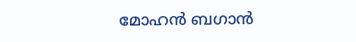മോഹൻ ബഗാൻ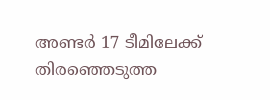അണ്ടർ 17 ടീമിലേക്ക്  തിരഞ്ഞെടുത്ത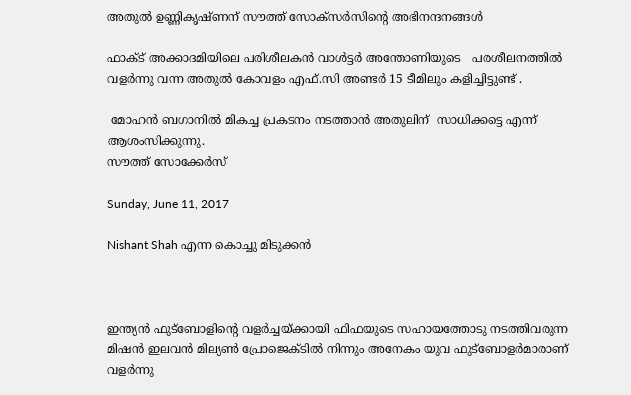അതുൽ ഉണ്ണികൃഷ്ണന് സൗത്ത് സോക്‌സർസിന്റെ അഭിനന്ദനങ്ങൾ

ഫാക്ട് അക്കാദമിയിലെ പരിശീലകൻ വാൾട്ടർ അന്തോണിയുടെ   പരശീലനത്തിൽ വളർന്നു വന്ന അതുൽ കോവളം എഫ്.സി അണ്ടർ 15 ടീമിലും കളിച്ചിട്ടുണ്ട് .

 മോഹൻ ബഗാനിൽ മികച്ച പ്രകടനം നടത്താൻ അതുലിന്  സാധിക്കട്ടെ എന്ന് ആശംസിക്കുന്നു.
സൗത്ത് സോക്കേർസ്

Sunday, June 11, 2017

Nishant Shah എന്ന കൊച്ചു മിടുക്കൻ



ഇന്ത്യൻ ഫുട്‍ബോളിന്റെ വളർച്ചയ്ക്കായി ഫിഫയുടെ സഹായത്തോടു നടത്തിവരുന്ന മിഷൻ ഇലവൻ മില്യൺ പ്രോജെക്ടിൽ നിന്നും അനേകം യുവ ഫുട്‍ബോളർമാരാണ് വളർന്നു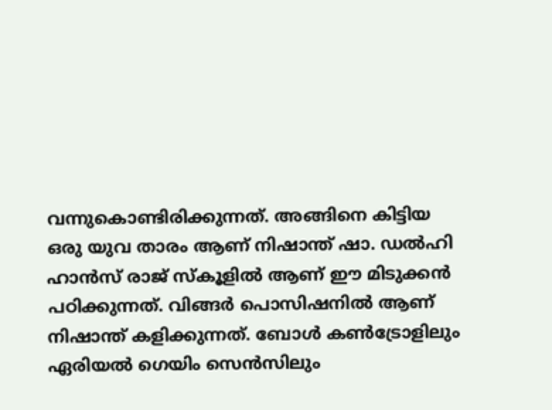വന്നുകൊണ്ടിരിക്കുന്നത്. അങ്ങിനെ കിട്ടിയ ഒരു യുവ താരം ആണ്‌ നിഷാന്ത് ഷാ. ഡൽഹി ഹാൻസ് രാജ് സ്കൂളിൽ ആണ്‌ ഈ മിടുക്കൻ പഠിക്കുന്നത്. വിങ്ങർ പൊസിഷനിൽ ആണ്‌ നിഷാന്ത് കളിക്കുന്നത്. ബോൾ കൺട്രോളിലും ഏരിയൽ ഗെയിം സെൻസിലും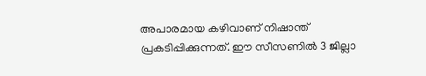അപാരമായ കഴിവാണ് നിഷാന്ത് പ്രകടിപ്പിക്കുന്നത്. ഈ സീസണിൽ 3 ജില്ലാ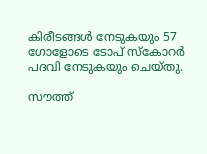കിരീടങ്ങൾ നേടുകയും 57 ഗോളോടെ ടോപ് സ്‌കോറർ പദവി നേടുകയും ചെയ്തു.

സൗത്ത്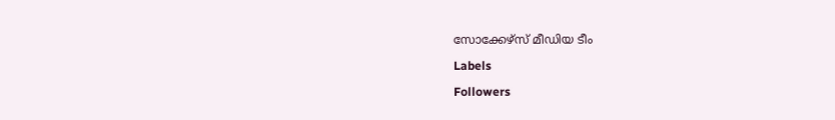സോക്കേഴ്സ് മീഡിയ ടീം

Labels

Followers